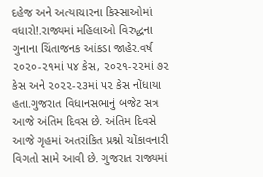દહેજ અને અત્યાચારના કિસ્સાઓમાં વધારો!.રાજ્યમાં મહિલાઓ વિરુદ્ધના ગુનાના ચિંતાજનક આંકડા જાહેર.વર્ષ ૨૦૨૦-૨૧માં ૫૪ કેસ, ૨૦૨૧-૨૨માં ૭૨ કેસ અને ૨૦૨૨-૨૩માં ૫૨ કેસ નોંધાયા હતા.ગુજરાત વિધાનસભાનું બજેટ સત્ર આજે અંતિમ દિવસ છે. અંતિમ દિવસે આજે ગૃહમાં અતરાંકિત પ્રશ્નો ચોંકાવનારી વિગતો સામે આવી છે. ગુજરાત રાજ્યમાં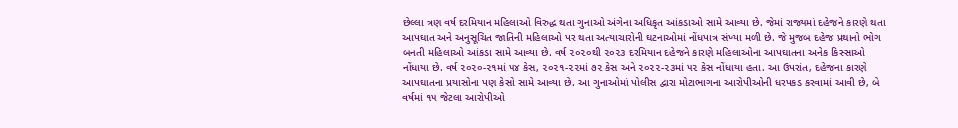છેલ્લા ત્રણ વર્ષ દરમિયાન મહિલાઓ વિરુદ્ધ થતા ગુનાઓ અંગેના અધિકૃત આંકડાઓ સામે આવ્યા છે. જેમાં રાજ્યમાં દહેજને કારણે થતા આપઘાત અને અનુસૂચિત જાતિની મહિલાઓ પર થતા અત્યાચારોની ઘટનાઓમાં નોંધપાત્ર સંખ્યા મળી છે. જે મુજબ દહેજ પ્રથાનો ભોગ બનતી મહિલાઓ આંકડા સામે આવ્યા છે. વર્ષ ૨૦૨૦થી ૨૦૨૩ દરમિયાન દહેજને કારણે મહિલાઓના આપઘાતના અનેક કિસ્સાઓ નોંધાયા છે. વર્ષ ૨૦૨૦-૨૧માં ૫૪ કેસ, ૨૦૨૧-૨૨માં ૭૨ કેસ અને ૨૦૨૨-૨૩માં ૫૨ કેસ નોંધાયા હતા. આ ઉપરાંત, દહેજના કારણે આપઘાતના પ્રયાસોના પણ કેસો સામે આવ્યા છે. આ ગુનાઓમાં પોલીસ દ્વારા મોટાભાગના આરોપીઓની ધરપકડ કરવામાં આવી છે, બે વર્ષમાં ૧૫ જેટલા આરોપીઓ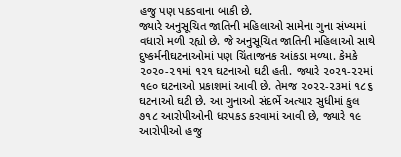હજુ પણ પકડવાના બાકી છે.
જ્યારે અનુસૂચિત જાતિની મહિલાઓ સામેના ગુના સંખ્યમાં વધારો મળી રહ્યો છે. જે અનુસૂચિત જાતિની મહિલાઓ સાથે દુષ્કર્મનીઘટનાઓમાં પણ ચિંતાજનક આંકડા મળ્યા. કેમકે ૨૦૨૦-૨૧માં ૧૨૧ ઘટનાઓ ઘટી હતી. જ્યારે ૨૦૨૧-૨૨માં ૧૯૦ ઘટનાઓ પ્રકાશમાં આવી છે. તેમજ ૨૦૨૨-૨૩માં ૧૮૬ ઘટનાઓ ઘટી છે. આ ગુનાઓ સંદર્ભે અત્યાર સુધીમાં કુલ ૭૧૮ આરોપીઓની ધરપકડ કરવામાં આવી છે, જ્યારે ૧૯ આરોપીઓ હજુ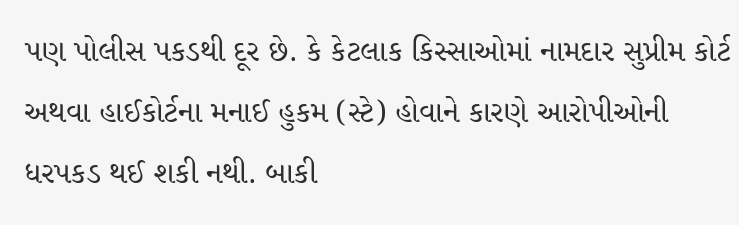પણ પોલીસ પકડથી દૂર છે. કે કેટલાક કિસ્સાઓમાં નામદાર સુપ્રીમ કોર્ટ અથવા હાઈકોર્ટના મનાઈ હુકમ (સ્ટે) હોવાને કારણે આરોપીઓની ધરપકડ થઈ શકી નથી. બાકી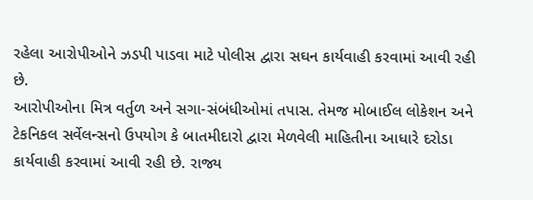રહેલા આરોપીઓને ઝડપી પાડવા માટે પોલીસ દ્વારા સઘન કાર્યવાહી કરવામાં આવી રહી છે.
આરોપીઓના મિત્ર વર્તુળ અને સગા-સંબંધીઓમાં તપાસ. તેમજ મોબાઈલ લોકેશન અને ટેકનિકલ સર્વેલન્સનો ઉપયોગ કે બાતમીદારો દ્વારા મેળવેલી માહિતીના આધારે દરોડા કાર્યવાહી કરવામાં આવી રહી છે. રાજ્ય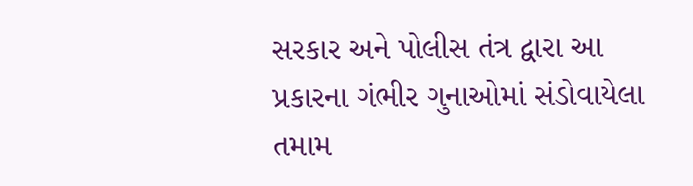સરકાર અને પોલીસ તંત્ર દ્વારા આ પ્રકારના ગંભીર ગુનાઓમાં સંડોવાયેલા તમામ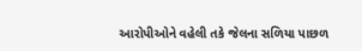આરોપીઓને વહેલી તકે જેલના સળિયા પાછળ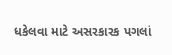ધકેલવા માટે અસરકારક પગલાં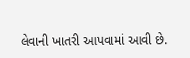લેવાની ખાતરી આપવામાં આવી છે.